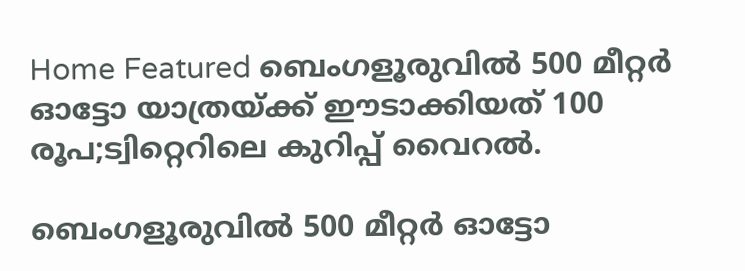Home Featured ബെംഗളൂരുവില്‍ 500 മീറ്റര്‍ ഓട്ടോ യാത്രയ്ക്ക് ഈടാക്കിയത് 100 രൂപ;ട്വിറ്റെറിലെ കുറിപ്പ് വൈറൽ.

ബെംഗളൂരുവില്‍ 500 മീറ്റര്‍ ഓട്ടോ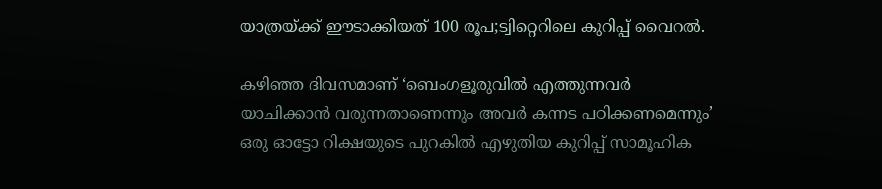യാത്രയ്ക്ക് ഈടാക്കിയത് 100 രൂപ;ട്വിറ്റെറിലെ കുറിപ്പ് വൈറൽ.

കഴിഞ്ഞ ദിവസമാണ് ‘ബെംഗളൂരുവില്‍ എത്തുന്നവര്‍ യാചിക്കാന്‍ വരുന്നതാണെന്നും അവര്‍ കന്നട പഠിക്കണമെന്നും’ ഒരു ഓട്ടോ റിക്ഷയുടെ പുറകില്‍ എഴുതിയ കുറിപ്പ് സാമൂഹിക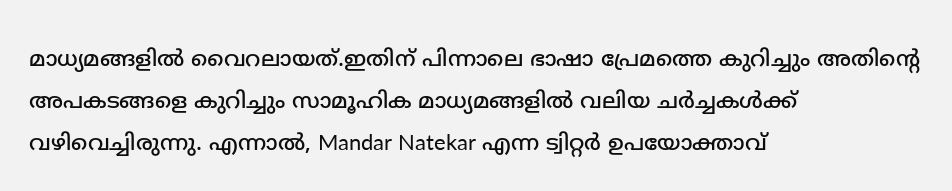മാധ്യമങ്ങളില്‍ വൈറലായത്.ഇതിന് പിന്നാലെ ഭാഷാ പ്രേമത്തെ കുറിച്ചും അതിന്‍റെ അപകടങ്ങളെ കുറിച്ചും സാമൂഹിക മാധ്യമങ്ങളില്‍ വലിയ ചര്‍ച്ചകള്‍ക്ക് വഴിവെച്ചിരുന്നു. എന്നാല്‍, Mandar Natekar എന്ന ട്വിറ്റര്‍ ഉപയോക്താവ്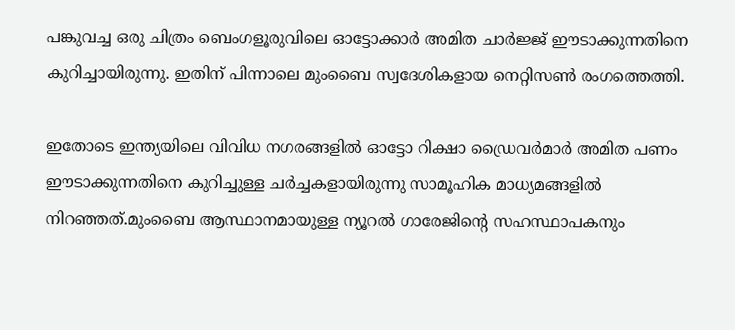പങ്കുവച്ച ഒരു ചിത്രം ബെംഗളൂരുവിലെ ഓട്ടോക്കാര്‍ അമിത ചാര്‍ജ്ജ് ഈടാക്കുന്നതിനെ കുറിച്ചായിരുന്നു. ഇതിന് പിന്നാലെ മുംബൈ സ്വദേശികളായ നെറ്റിസണ്‍ രംഗത്തെത്തി.

ഇതോടെ ഇന്ത്യയിലെ വിവിധ നഗരങ്ങളില്‍ ഓട്ടോ റിക്ഷാ ഡ്രൈവര്‍മാര്‍ അമിത പണം ഈടാക്കുന്നതിനെ കുറിച്ചുള്ള ചര്‍ച്ചകളായിരുന്നു സാമൂഹിക മാധ്യമങ്ങളില്‍ നിറഞ്ഞത്.മുംബൈ ആസ്ഥാനമായുള്ള ന്യൂറല്‍ ഗാരേജിന്‍റെ സഹസ്ഥാപകനും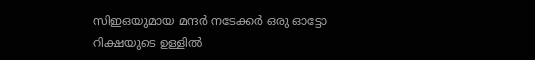സിഇഒയുമായ മന്ദര്‍ നടേക്കര്‍ ഒരു ഓട്ടോ റിക്ഷയുടെ ഉള്ളില്‍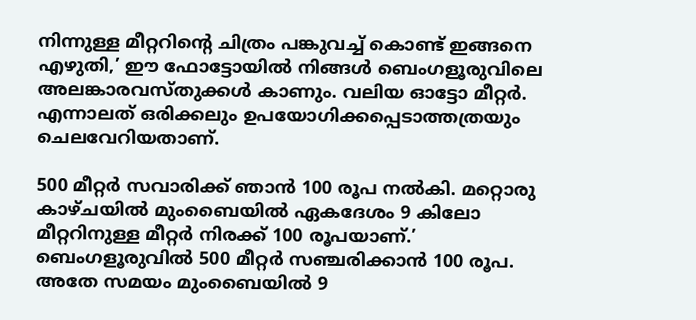നിന്നുള്ള മീറ്ററിന്‍റെ ചിത്രം പങ്കുവച്ച്‌ കൊണ്ട് ഇങ്ങനെ എഴുതി,’ ഈ ഫോട്ടോയില്‍ നിങ്ങള്‍ ബെംഗളൂരുവിലെ അലങ്കാരവസ്തുക്കള്‍ കാണും. വലിയ ഓട്ടോ മീറ്റര്‍. എന്നാലത് ഒരിക്കലും ഉപയോഗിക്കപ്പെടാത്തത്രയും ചെലവേറിയതാണ്.

500 മീറ്റര്‍ സവാരിക്ക് ഞാൻ 100 രൂപ നല്‍കി. മറ്റൊരു കാഴ്ചയില്‍ മുംബൈയില്‍ ഏകദേശം 9 കിലോ മീറ്ററിനുള്ള മീറ്റര്‍ നിരക്ക് 100 രൂപയാണ്.’ ബെംഗളൂരുവില്‍ 500 മീറ്റര്‍ സഞ്ചരിക്കാന്‍ 100 രൂപ. അതേ സമയം മുംബൈയില്‍ 9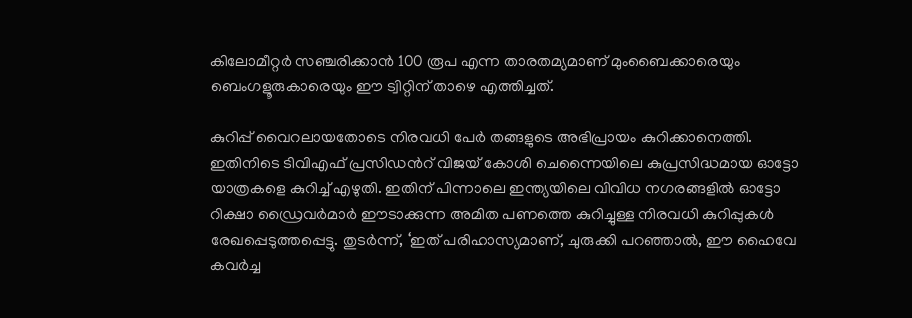കിലോമീറ്റര്‍ സഞ്ചരിക്കാന്‍ 100 രൂപ എന്ന താരതമ്യമാണ് മുംബൈക്കാരെയും ബെംഗളൂരുകാരെയും ഈ ട്വിറ്റിന് താഴെ എത്തിച്ചത്.

കുറിപ്പ് വൈറലായതോടെ നിരവധി പേര്‍ തങ്ങളുടെ അഭിപ്രായം കുറിക്കാനെത്തി. ഇതിനിടെ ടിവിഎഫ് പ്രസിഡന്‍റ് വിജയ് കോശി ചെന്നൈയിലെ കുപ്രസിദ്ധമായ ഓട്ടോ യാത്രകളെ കുറിച്ച്‌ എഴുതി. ഇതിന് പിന്നാലെ ഇന്ത്യയിലെ വിവിധ നഗരങ്ങളില്‍ ഓട്ടോ റിക്ഷാ ഡ്രൈവര്‍മാര്‍ ഈടാക്കുന്ന അമിത പണത്തെ കുറിച്ചുള്ള നിരവധി കുറിപ്പുകള്‍ രേഖപ്പെടുത്തപ്പെട്ടു. തുടര്‍ന്ന്, ‘ഇത് പരിഹാസ്യമാണ്, ചുരുക്കി പറഞ്ഞാല്‍, ഈ ഹൈവേ കവര്‍ച്ച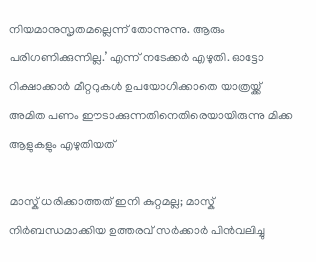നിയമാനുസൃതമല്ലെന്ന് തോന്നുന്നു. ആരും പരിഗണിക്കുന്നില്ല.’ എന്ന് നടേക്കര്‍ എഴുതി. ഓട്ടോ റിക്ഷാക്കാര്‍ മീറ്ററുകള്‍ ഉപയോഗിക്കാതെ യാത്രയ്ക്ക് അമിത പണം ഈടാക്കുന്നതിനെതിരെയായിരുന്നു മിക്ക ആളുകളും എഴുതിയത്

മാസ്ക് ധരിക്കാത്തത് ഇനി കുറ്റമല്ല; മാസ്ക് നിര്‍ബന്ധമാക്കിയ ഉത്തരവ് സര്‍ക്കാര്‍ പിന്‍വലിച്ചു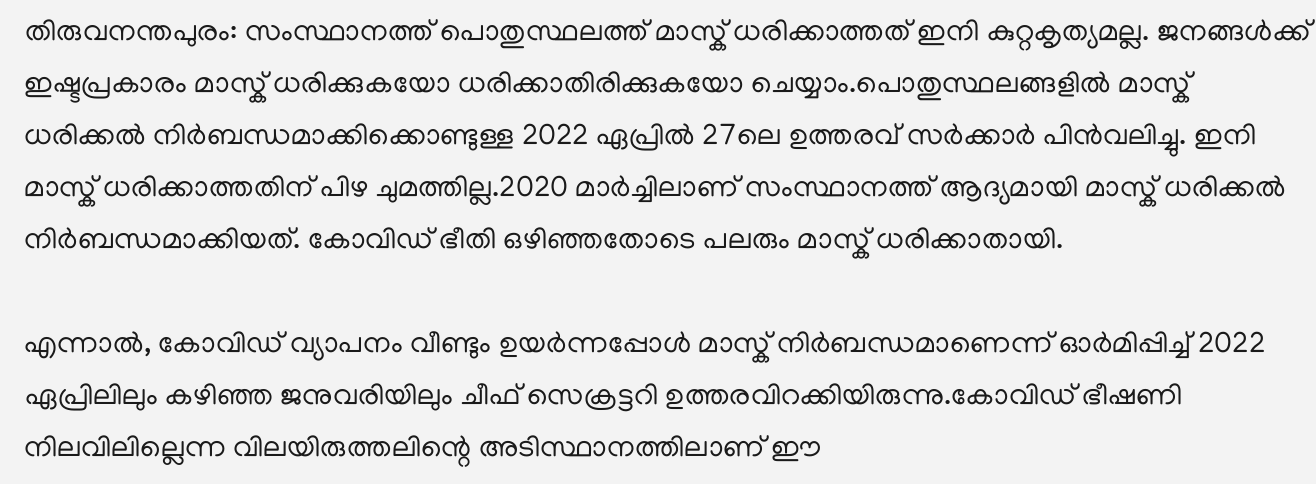തിരുവനന്തപുരം: സംസ്ഥാനത്ത് പൊതുസ്ഥലത്ത് മാസ്ക് ധരിക്കാത്തത് ഇനി കുറ്റകൃത്യമല്ല. ജനങ്ങള്‍ക്ക് ഇഷ്ടപ്രകാരം മാസ്ക് ധരിക്കുകയോ ധരിക്കാതിരിക്കുകയോ ചെയ്യാം.പൊതുസ്ഥലങ്ങളില്‍ മാസ്ക് ധരിക്കല്‍ നിര്‍ബന്ധമാക്കിക്കൊണ്ടുള്ള 2022 ഏപ്രില്‍ 27ലെ ഉത്തരവ് സര്‍ക്കാര്‍ പിൻവലിച്ചു. ഇനി മാസ്ക് ധരിക്കാത്തതിന് പിഴ ചുമത്തില്ല.2020 മാര്‍ച്ചിലാണ് സംസ്ഥാനത്ത് ആദ്യമായി മാസ്ക് ധരിക്കല്‍ നിര്‍ബന്ധമാക്കിയത്. കോവിഡ് ഭീതി ഒഴിഞ്ഞതോടെ പലരും മാസ്ക് ധരിക്കാതായി.

എന്നാല്‍, കോവിഡ് വ്യാപനം വീണ്ടും ഉയര്‍ന്നപ്പോള്‍ മാസ്ക് നിര്‍ബന്ധമാണെന്ന് ഓര്‍മിപ്പിച്ച്‌ 2022 ഏപ്രിലിലും കഴിഞ്ഞ ജനുവരിയിലും ചീഫ് സെക്രട്ടറി ഉത്തരവിറക്കിയിരുന്നു.കോവിഡ് ഭീഷണി നിലവിലില്ലെന്ന വിലയിരുത്തലിന്റെ അടിസ്ഥാനത്തിലാണ് ഈ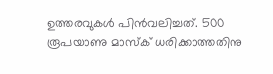ഉത്തരവുകള്‍ പിൻവലിച്ചത്. 500 രൂപയാണു മാസ്ക് ധരിക്കാത്തതിനു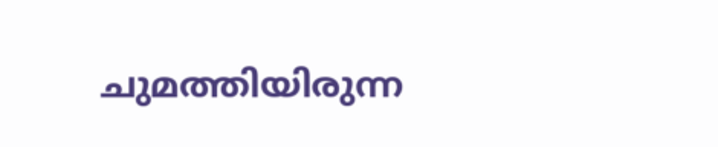ചുമത്തിയിരുന്ന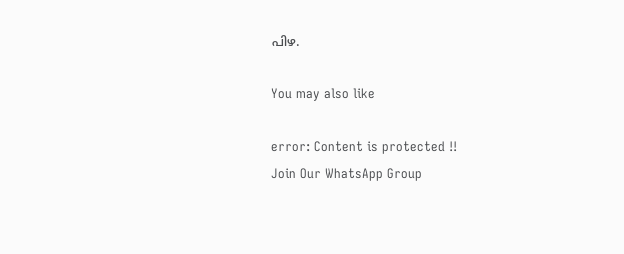പിഴ.

You may also like

error: Content is protected !!
Join Our WhatsApp Group